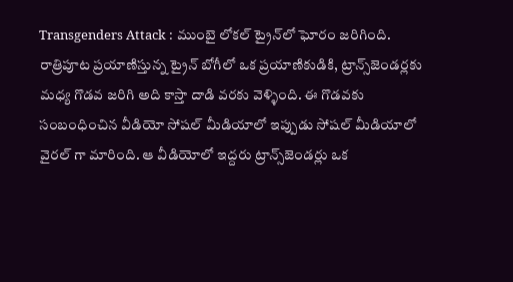Transgenders Attack : ముంబై లోకల్ ట్రైన్‌లో ఘోరం జరిగింది. రాత్రిపూట ప్రయాణిస్తున్న ట్రైన్ బోగీలో ఒక ప్రయాణికుడికి, ట్రాన్స్‌జెండర్లకు మధ్య గొడవ జరిగి అది కాస్తా దాడి వరకు వెళ్ళింది. ఈ గొడవకు సంబంధించిన వీడియో సోషల్ మీడియాలో ఇప్పుడు సోషల్ మీడియాలో వైరల్ గా మారింది. ఆ వీడియోలో ఇద్దరు ట్రాన్స్‌జెండర్లు ఒక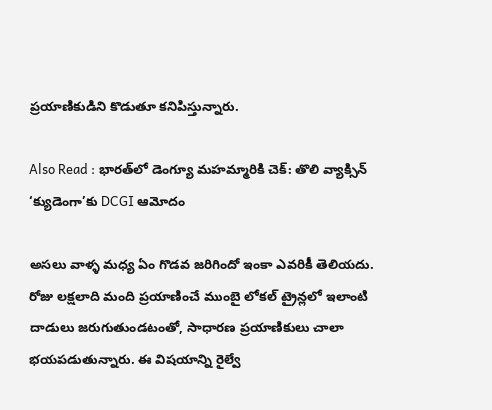ప్రయాణికుడిని కొడుతూ కనిపిస్తున్నారు.

Also Read : భారత్‌లో డెంగ్యూ మహమ్మారికి చెక్: తొలి వ్యాక్సిన్ ‘క్యుడెంగా’కు DCGI ఆమోదం

అసలు వాళ్ళ మధ్య ఏం గొడవ జరిగిందో ఇంకా ఎవరికీ తెలియదు. రోజు లక్షలాది మంది ప్రయాణించే ముంబై లోకల్ ట్రైన్లలో ఇలాంటి దాడులు జరుగుతుండటంతో, సాధారణ ప్రయాణికులు చాలా భయపడుతున్నారు. ఈ విషయాన్ని రైల్వే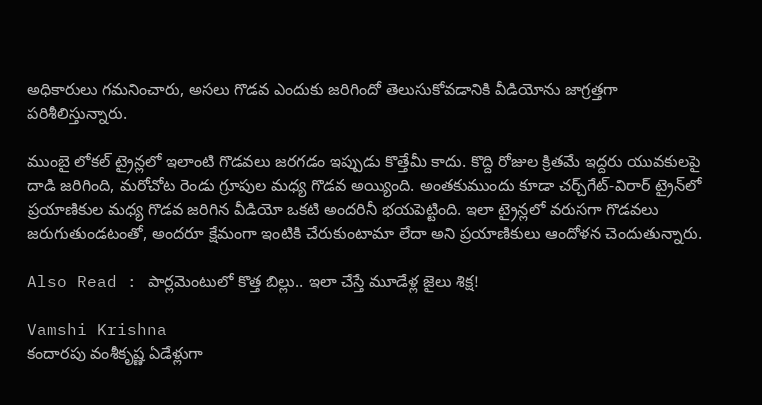అధికారులు గమనించారు, అసలు గొడవ ఎందుకు జరిగిందో తెలుసుకోవడానికి వీడియోను జాగ్రత్తగా పరిశీలిస్తున్నారు.

ముంబై లోకల్ ట్రైన్లలో ఇలాంటి గొడవలు జరగడం ఇప్పుడు కొత్తేమీ కాదు. కొద్ది రోజుల క్రితమే ఇద్దరు యువకులపై దాడి జరిగింది, మరోచోట రెండు గ్రూపుల మధ్య గొడవ అయ్యింది. అంతకుముందు కూడా చర్చ్‌గేట్-విరార్ ట్రైన్‌లో ప్రయాణికుల మధ్య గొడవ జరిగిన వీడియో ఒకటి అందరినీ భయపెట్టింది. ఇలా ట్రైన్లలో వరుసగా గొడవలు జరుగుతుండటంతో, అందరూ క్షేమంగా ఇంటికి చేరుకుంటామా లేదా అని ప్రయాణికులు ఆందోళన చెందుతున్నారు.

Also Read : పార్లమెంటులో కొత్త బిల్లు.. ఇలా చేస్తే మూడేళ్ల జైలు శిక్ష!

Vamshi Krishna
కందారపు వంశీకృష్ణ ఏడేళ్లుగా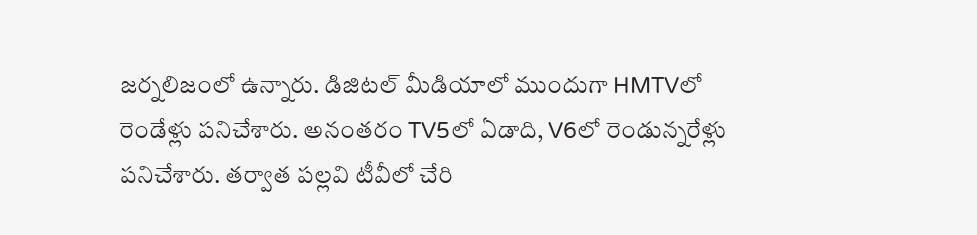జర్నలిజంలో ఉన్నారు. డిజిటల్ మీడియాలో ముందుగా HMTVలో రెండేళ్లు పనిచేశారు. అనంతరం TV5లో ఏడాది, V6లో రెండున్నరేళ్లు పనిచేశారు. తర్వాత పల్లవి టీవీలో చేరి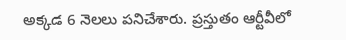అక్కడ 6 నెలలు పనిచేశారు. ప్రస్తుతం ఆర్టీవీలో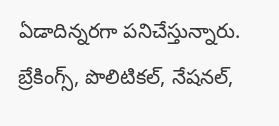ఏడాదిన్నరగా పనిచేస్తున్నారు. బ్రేకింగ్స్, పొలిటికల్, నేషనల్,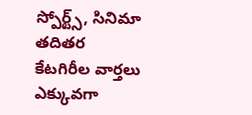స్పోర్ట్స్, సినిమా తదితర కేటగిరీల వార్తలు ఎక్కువగా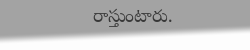రాస్తుంటారు.